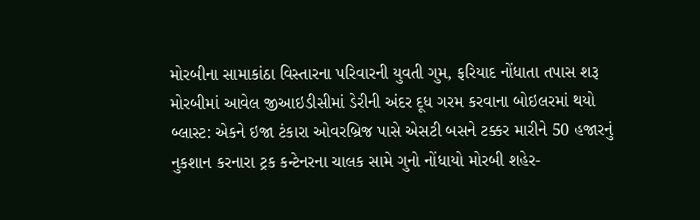મોરબીના સામાકાંઠા વિસ્તારના પરિવારની યુવતી ગુમ, ફરિયાદ નોંધાતા તપાસ શરૂ મોરબીમાં આવેલ જીઆઇડીસીમાં ડેરીની અંદર દૂધ ગરમ કરવાના બોઇલરમાં થયો બ્લાસ્ટ: એકને ઇજા ટંકારા ઓવરબ્રિજ પાસે એસટી બસને ટક્કર મારીને 50 હજારનું નુકશાન કરનારા ટ્રક કન્ટેનરના ચાલક સામે ગુનો નોંધાયો મોરબી શહેર-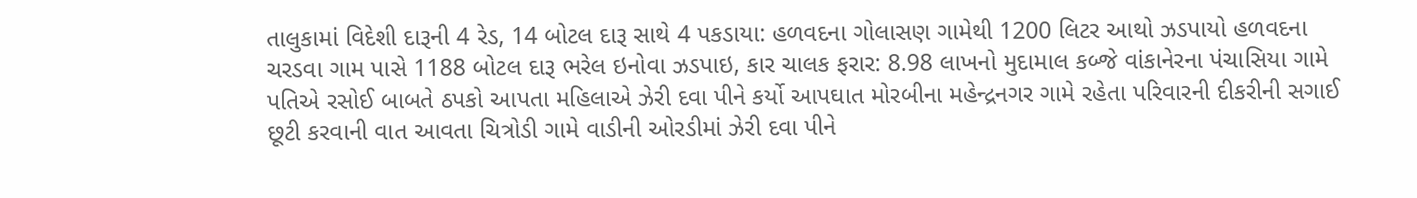તાલુકામાં વિદેશી દારૂની 4 રેડ, 14 બોટલ દારૂ સાથે 4 પકડાયા: હળવદના ગોલાસણ ગામેથી 1200 લિટર આથો ઝડપાયો હળવદના ચરડવા ગામ પાસે 1188 બોટલ દારૂ ભરેલ ઇનોવા ઝડપાઇ, કાર ચાલક ફરાર: 8.98 લાખનો મુદામાલ કબ્જે વાંકાનેરના પંચાસિયા ગામે પતિએ રસોઈ બાબતે ઠપકો આપતા મહિલાએ ઝેરી દવા પીને કર્યો આપઘાત મોરબીના મહેન્દ્રનગર ગામે રહેતા પરિવારની દીકરીની સગાઈ છૂટી કરવાની વાત આવતા ચિત્રોડી ગામે વાડીની ઓરડીમાં ઝેરી દવા પીને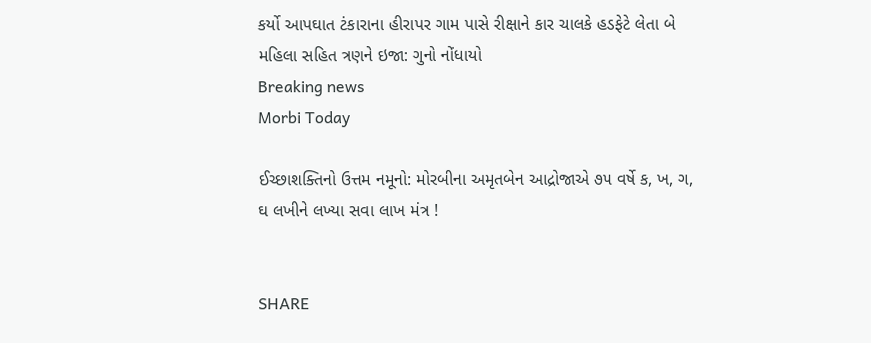કર્યો આપઘાત ટંકારાના હીરાપર ગામ પાસે રીક્ષાને કાર ચાલકે હડફેટે લેતા બે મહિલા સહિત ત્રણને ઇજા: ગુનો નોંધાયો
Breaking news
Morbi Today

ઈચ્છાશક્તિનો ઉત્તમ નમૂનો: મોરબીના અમૃતબેન આદ્રોજાએ ૭૫ વર્ષે ક, ખ, ગ, ઘ લખીને લખ્યા સવા લાખ મંત્ર !


SHARE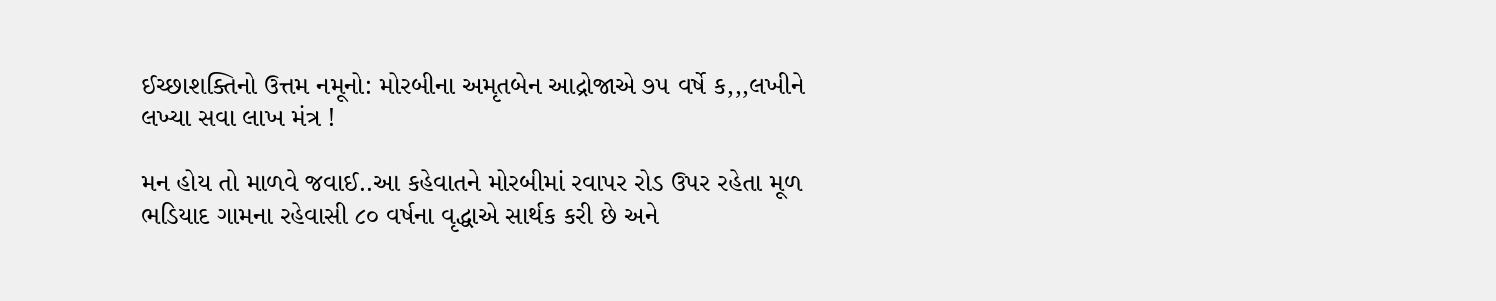ઈચ્છાશક્તિનો ઉત્તમ નમૂનો: મોરબીના અમૃતબેન આદ્રોજાએ ૭૫ વર્ષે ક,,,લખીને લખ્યા સવા લાખ મંત્ર !

મન હોય તો માળવે જવાઈ..આ કહેવાતને મોરબીમાં રવાપર રોડ ઉપર રહેતા મૂળ ભડિયાદ ગામના રહેવાસી ૮૦ વર્ષના વૃદ્ધાએ સાર્થક કરી છે અને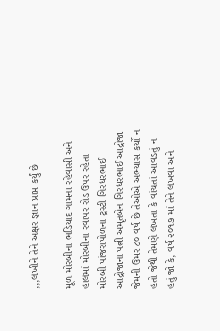,,,લખીને તેને અક્ષર જ્ઞાન પ્રાપ્ત કર્યું છે

મૂળ મોરબીના ભડિયાદ ગામના રહેવાસી અને હાલમાં મોરબીના રવાપર રોડ ઉપર રહેતા મોરબી પાંજરાપોળના ટ્રસ્ટી ગિરધરભાઈ આદ્રોજાના પત્ની અમૃતબેન ગિરધરભાઈ આદ્રોજા જેમની ઉમર ૮૦ વર્ષ છે તેઓએ અભ્યાસ કર્યો ન હતો જેથી તેમણે લખતા કે વાંચતાં આવડતું ન હતું જો કે, વર્ષ ૨૦૧૭ માં તેને લખવા અને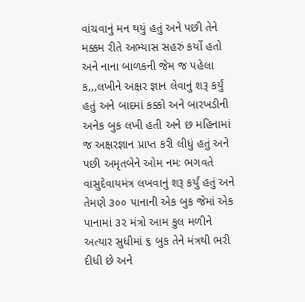વાંચવાનું મન થયું હતું અને પછી તેને મક્કમ રીતે અભ્યાસ સહરું કર્યો હતો અને નાના બાળકની જેમ જ પહેલા ક,,,લખીને અક્ષર જ્ઞાન લેવાનું શરૂ કર્યું હતું અને બાદમાં કક્કો અને બારખડીની અનેક બુક લખી હતી અને છ મહિનામાં જ અક્ષરજ્ઞાન પ્રાપ્ત કરી લીધું હતું અને પછી અમૃતબેને ઓમ નમઃ ભગવતે વાસુદેવાયમંત્ર લખવાનું શરૂ કર્યું હતું અને તેમણે ૩૦૦ પાનાની એક બુક જેમાં એક પાનામાં ૩૨ મંત્રો આમ કુલ મળીને અત્યાર સુધીમાં ૬ બુક તેને મંત્રથી ભરી દીધી છે અને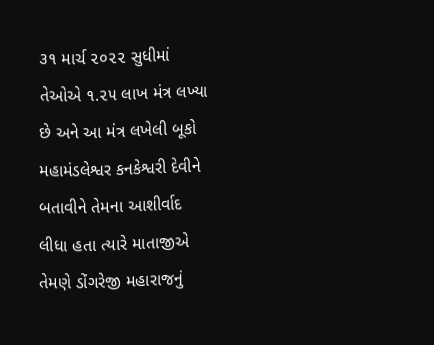૩૧ માર્ચ ૨૦૨૨ સુધીમાં તેઓએ ૧.૨૫ લાખ મંત્ર લખ્યા છે અને આ મંત્ર લખેલી બૂકો મહામંડલેશ્વર કનકેશ્વરી દેવીને બતાવીને તેમના આશીર્વાદ લીધા હતા ત્યારે માતાજીએ તેમણે ડોંગરેજી મહારાજનું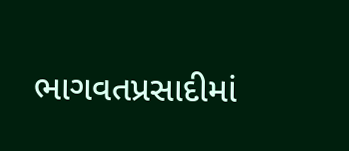ભાગવતપ્રસાદીમાં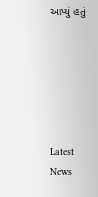આપ્યું હતું






Latest News